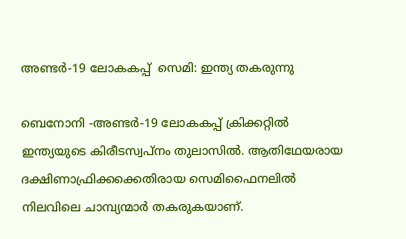അണ്ടര്‍-19 ലോകകപ്പ്  സെമി: ഇന്ത്യ തകരുന്നു

ബെനോനി -അണ്ടര്‍-19 ലോകകപ്പ് ക്രിക്കറ്റില്‍ ഇന്ത്യയുടെ കിരീടസ്വപ്‌നം തുലാസില്‍. ആതിഥേയരായ ദക്ഷിണാഫ്രിക്കക്കെതിരായ സെമിഫൈനലില്‍ നിലവിലെ ചാമ്പ്യന്മാര്‍ തകരുകയാണ്.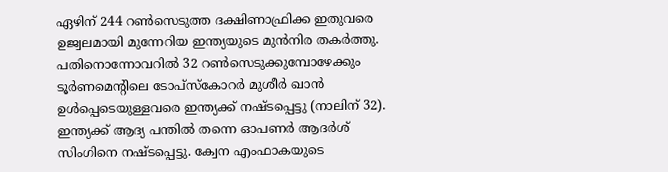ഏഴിന് 244 റണ്‍സെടുത്ത ദക്ഷിണാഫ്രിക്ക ഇതുവരെ ഉജ്വലമായി മുന്നേറിയ ഇന്ത്യയുടെ മുന്‍നിര തകര്‍ത്തു. പതിനൊന്നോവറില്‍ 32 റണ്‍സെടുക്കുമ്പോഴേക്കും ടൂര്‍ണമെന്റിലെ ടോപ്‌സ്‌കോറര്‍ മുശീര്‍ ഖാന്‍ ഉള്‍പ്പെടെയുള്ളവരെ ഇന്ത്യക്ക് നഷ്ടപ്പെട്ടു (നാലിന് 32).
ഇന്ത്യക്ക് ആദ്യ പന്തില്‍ തന്നെ ഓപണര്‍ ആദര്‍ശ് സിംഗിനെ നഷ്ടപ്പെട്ടു. ക്വേന എംഫാകയുടെ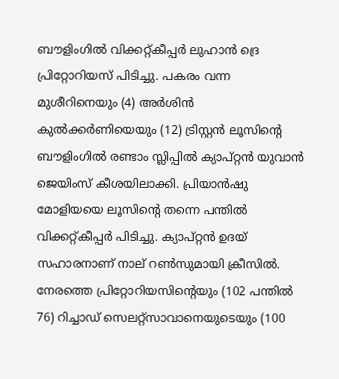ബൗളിംഗില്‍ വിക്കറ്റ്കീപ്പര്‍ ലുഹാന്‍ ദ്രെ പ്രിറ്റോറിയസ് പിടിച്ചു. പകരം വന്ന മുശീറിനെയും (4) അര്‍ശിന്‍ കുല്‍ക്കര്‍ണിയെയും (12) ട്രിസ്റ്റന്‍ ലൂസിന്റെ ബൗളിംഗില്‍ രണ്ടാം സ്ലിപ്പില്‍ ക്യാപ്റ്റന്‍ യുവാന്‍ ജെയിംസ് കീശയിലാക്കി. പ്രിയാന്‍ഷു മോളിയയെ ലൂസിന്റെ തന്നെ പന്തില്‍ വിക്കറ്റ്കീപ്പര്‍ പിടിച്ചു. ക്യാപ്റ്റന്‍ ഉദയ് സഹാരനാണ് നാല് റണ്‍സുമായി ക്രീസില്‍.
നേരത്തെ പ്രിറ്റോറിയസിന്റെയും (102 പന്തില്‍ 76) റിച്ചാഡ് സെലറ്റ്‌സാവാനെയുടെയും (100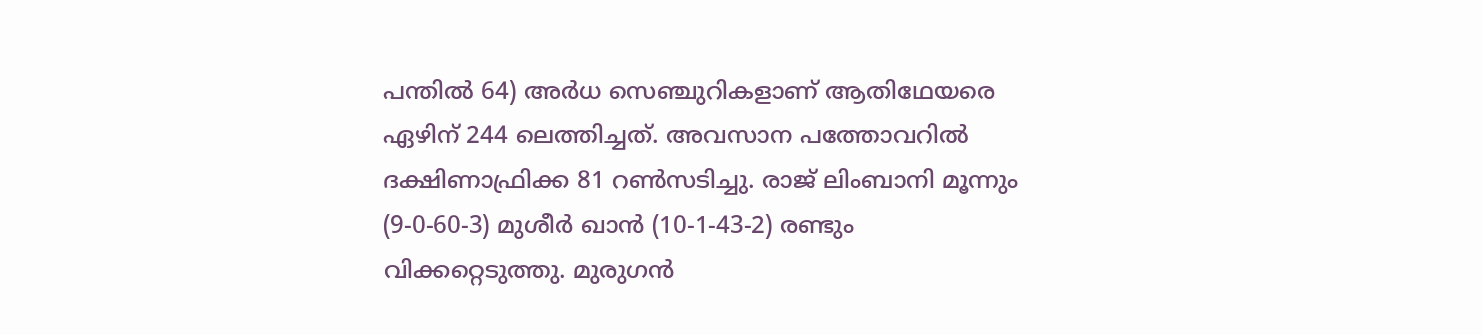പന്തില്‍ 64) അര്‍ധ സെഞ്ചുറികളാണ് ആതിഥേയരെ ഏഴിന് 244 ലെത്തിച്ചത്. അവസാന പത്തോവറില്‍ ദക്ഷിണാഫ്രിക്ക 81 റണ്‍സടിച്ചു. രാജ് ലിംബാനി മൂന്നും (9-0-60-3) മുശീര്‍ ഖാന്‍ (10-1-43-2) രണ്ടും വിക്കറ്റെടുത്തു. മുരുഗന്‍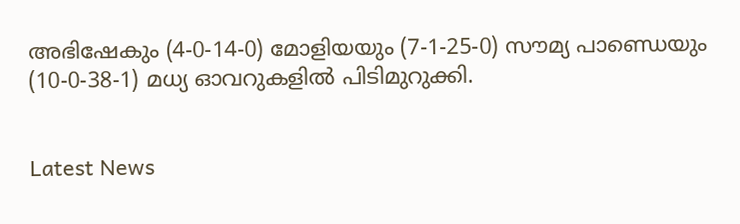അഭിഷേകും (4-0-14-0) മോളിയയും (7-1-25-0) സൗമ്യ പാണ്ഡെയും (10-0-38-1) മധ്യ ഓവറുകളില്‍ പിടിമുറുക്കി.


Latest News